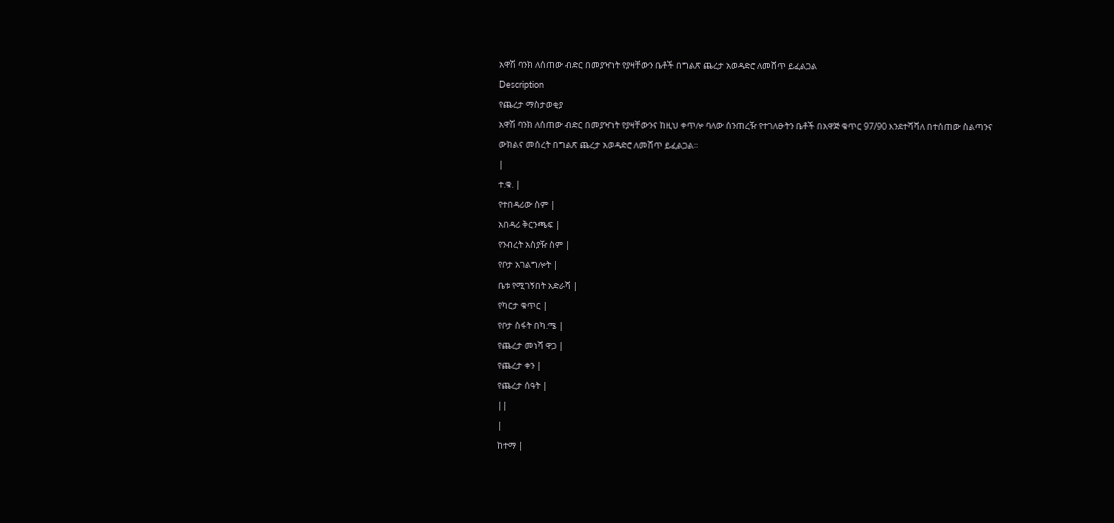አዋሽ ባንክ ለሰጠው ብድር በመያዣነት የያዛቸውን ቤቶች በግልጽ ጨረታ አወዳድሮ ለመሸጥ ይፈልጋል
Description
የጨረታ ማስታወቂያ
አዋሽ ባንክ ለሰጠው ብድር በመያዣነት የያዛቸውንና ከዚህ ቀጥሎ ባለው ሰንጠረዥ የተገለፁትን ቤቶች በአዋጅ ቁጥር 97/90 እንደተሻሻለ በተሰጠው ስልጣንና ውክልና መሰረት በግልጽ ጨረታ አወዳድሮ ለመሸጥ ይፈልጋል።
|
ተ.ቁ. |
የተበዳሪው ስም |
አበዳሪ ቅርንጫፍ |
የንብረት አስያዥ ስም |
የቦታ አገልግሎት |
ቤቱ የሚገኝበት አድራሻ |
የካርታ ቁጥር |
የቦታ ስፋት በካ.ሜ |
የጨረታ መነሻ ዋጋ |
የጨረታ ቀን |
የጨረታ ሰዓት |
||
|
ከተማ |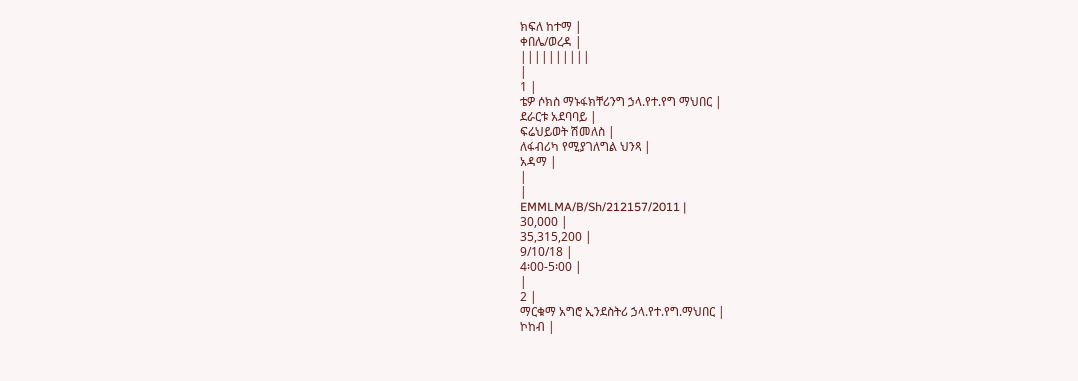ክፍለ ከተማ |
ቀበሌ/ወረዳ |
||||||||||
|
1 |
ቴዎ ሶክስ ማኑፋክቸሪንግ ኃላ.የተ.የግ ማህበር |
ደራርቱ አደባባይ |
ፍሬህይወት ሽመለስ |
ለፋብሪካ የሚያገለግል ህንጻ |
አዳማ |
|
|
EMMLMA/B/Sh/212157/2011 |
30,000 |
35,315,200 |
9/10/18 |
4፡00-5፡00 |
|
2 |
ማርቁማ አግሮ ኢንደስትሪ ኃላ.የተ.የግ.ማህበር |
ኮከብ |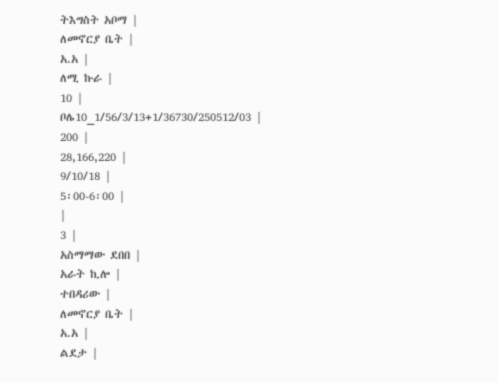ትእግስት አቦማ |
ለመኖርያ ቤት |
አ.አ |
ለሚ ኩራ |
10 |
ቦሌ10_1/56/3/13+1/36730/250512/03 |
200 |
28,166,220 |
9/10/18 |
5፡00-6፡00 |
|
3 |
አስማማው ደበበ |
አራት ኪሎ |
ተበዳሪው |
ለመኖርያ ቤት |
አ.አ |
ልደታ |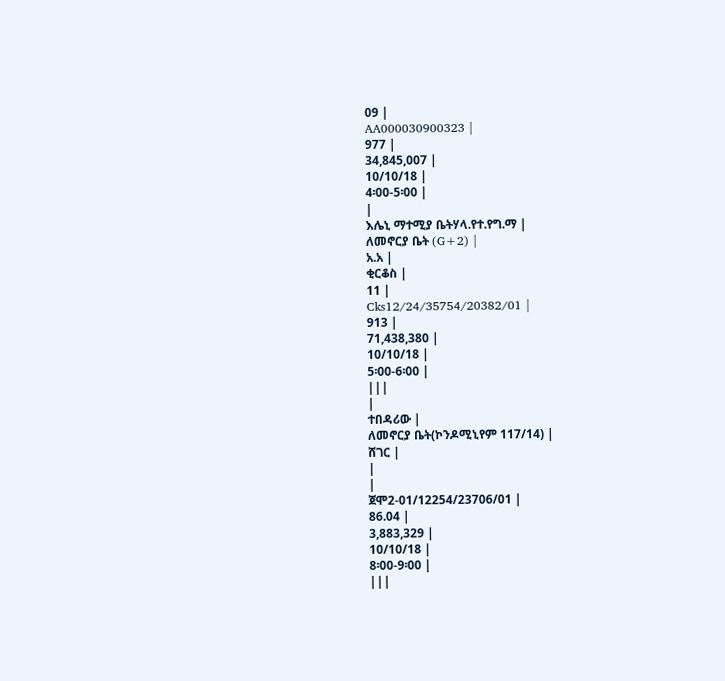09 |
AA000030900323 |
977 |
34,845,007 |
10/10/18 |
4፡00-5፡00 |
|
እሌኒ ማተሚያ ቤትሃላ.የተ.የግ.ማ |
ለመኖርያ ቤት (G+2) |
አ.አ |
ቂርቆስ |
11 |
Cks12/24/35754/20382/01 |
913 |
71,438,380 |
10/10/18 |
5፡00-6፡00 |
|||
|
ተበዳሪው |
ለመኖርያ ቤት(ኮንዶሚኒየም 117/14) |
ሸገር |
|
|
ጀሞ2-01/12254/23706/01 |
86.04 |
3,883,329 |
10/10/18 |
8፡00-9፡00 |
|||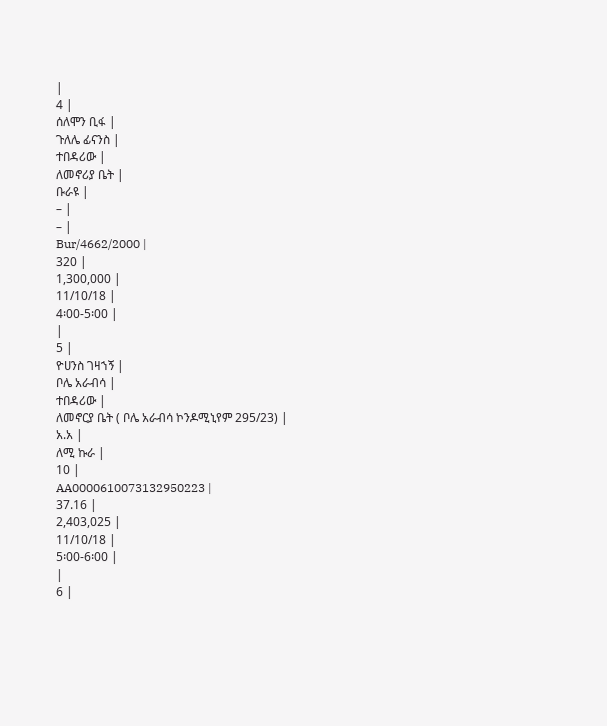|
4 |
ሰለሞን ቢፋ |
ጉለሌ ፊናንስ |
ተበዳሪው |
ለመኖሪያ ቤት |
ቡራዩ |
– |
– |
Bur/4662/2000 |
320 |
1,300,000 |
11/10/18 |
4፡00-5፡00 |
|
5 |
ዮሀንስ ገዛኀኝ |
ቦሌ አራብሳ |
ተበዳሪው |
ለመኖርያ ቤት ( ቦሌ አራብሳ ኮንዶሚኒየም 295/23) |
አ.አ |
ለሚ ኩራ |
10 |
AA0000610073132950223 |
37.16 |
2,403,025 |
11/10/18 |
5፡00-6፡00 |
|
6 |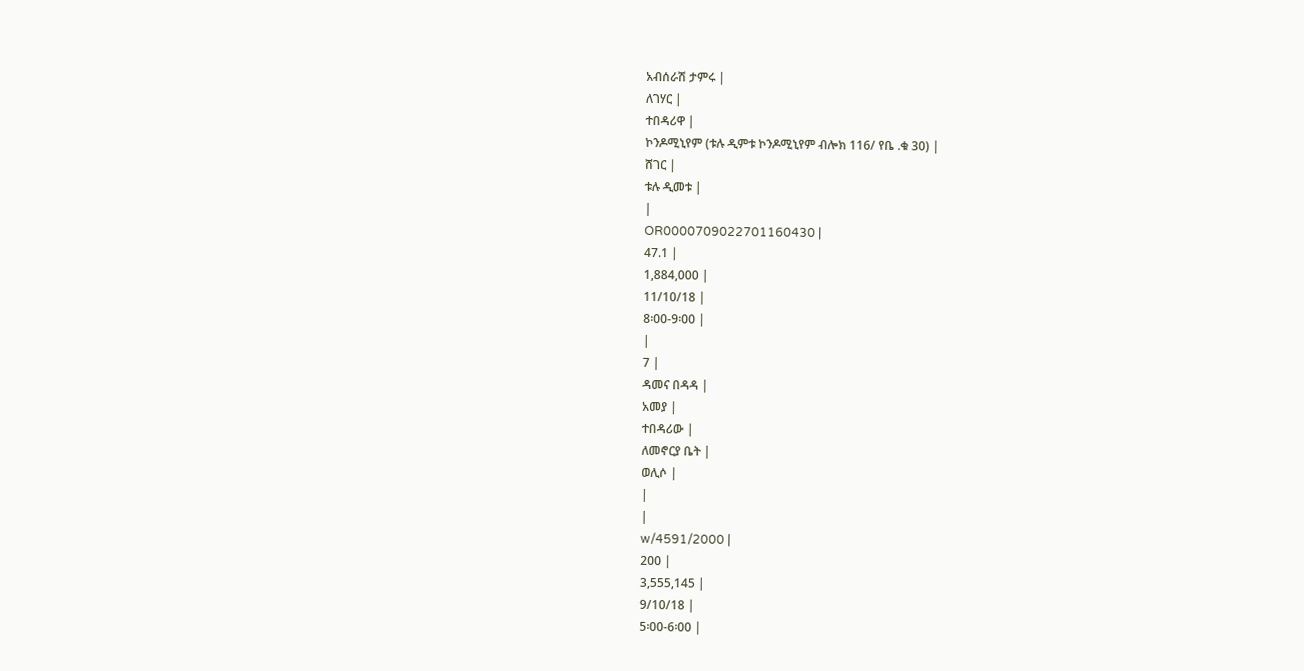አብሰራሽ ታምሩ |
ለገሃር |
ተበዳሪዋ |
ኮንዶሚኒየም (ቱሉ ዲምቱ ኮንዶሚኒየም ብሎክ 116/ የቤ .ቁ 30) |
ሸገር |
ቱሉ ዲመቱ |
|
OR0000709022701160430 |
47.1 |
1,884,000 |
11/10/18 |
8፡00-9፡00 |
|
7 |
ዳመና በዳዳ |
አመያ |
ተበዳሪው |
ለመኖርያ ቤት |
ወሊሶ |
|
|
w/4591/2000 |
200 |
3,555,145 |
9/10/18 |
5፡00-6፡00 |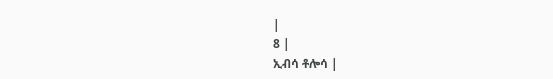|
8 |
ኢብሳ ቶሎሳ |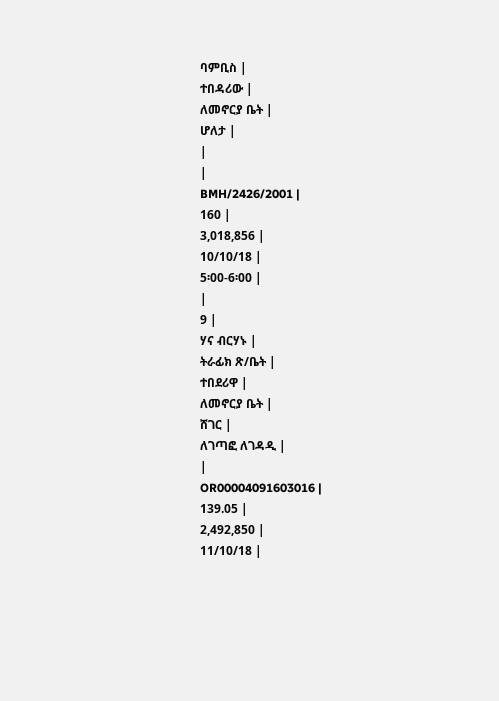ባምቢስ |
ተበዳሪው |
ለመኖርያ ቤት |
ሆለታ |
|
|
BMH/2426/2001 |
160 |
3,018,856 |
10/10/18 |
5፡00-6፡00 |
|
9 |
ሃና ብርሃኑ |
ትራፊክ ጽ/ቤት |
ተበደሪዋ |
ለመኖርያ ቤት |
ሸገር |
ለገጣፎ ለገዳዲ |
|
OR00004091603016 |
139.05 |
2,492,850 |
11/10/18 |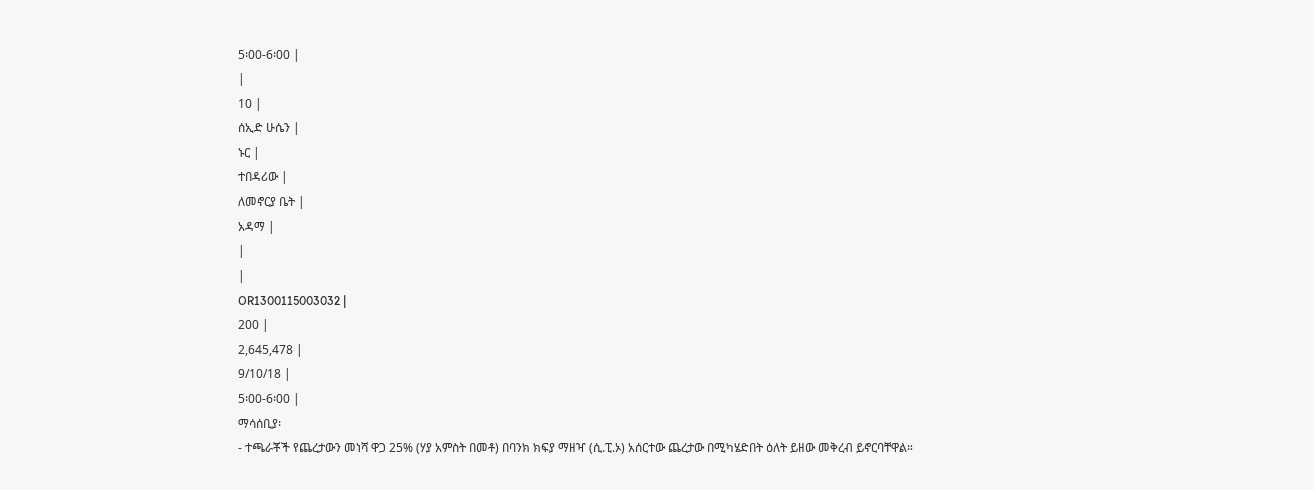5፡00-6፡00 |
|
10 |
ሰኢድ ሁሴን |
ኑር |
ተበዳሪው |
ለመኖርያ ቤት |
አዳማ |
|
|
OR1300115003032 |
200 |
2,645,478 |
9/10/18 |
5፡00-6፡00 |
ማሳሰቢያ፡
- ተጫራቾች የጨረታውን መነሻ ዋጋ 25% (ሃያ አምስት በመቶ) በባንክ ክፍያ ማዘዣ (ሲ.ፒ.ኦ) አሰርተው ጨረታው በሚካሄድበት ዕለት ይዘው መቅረብ ይኖርባቸዋል።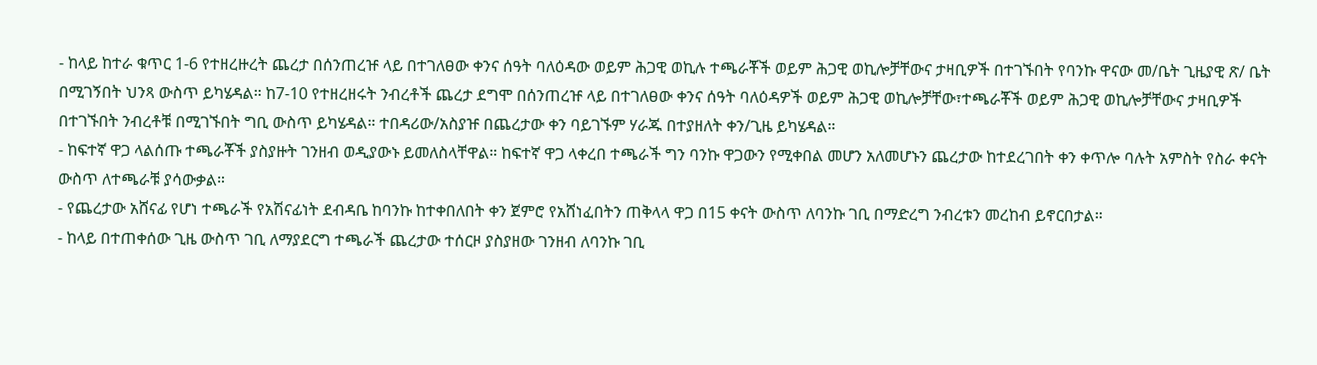- ከላይ ከተራ ቁጥር 1-6 የተዘረዙረት ጨረታ በሰንጠረዡ ላይ በተገለፀው ቀንና ሰዓት ባለዕዳው ወይም ሕጋዊ ወኪሉ ተጫራቾች ወይም ሕጋዊ ወኪሎቻቸውና ታዛቢዎች በተገኙበት የባንኩ ዋናው መ/ቤት ጊዜያዊ ጽ/ ቤት በሚገኝበት ህንጻ ውስጥ ይካሄዳል። ከ7-10 የተዘረዘሩት ንብረቶች ጨረታ ደግሞ በሰንጠረዡ ላይ በተገለፀው ቀንና ሰዓት ባለዕዳዎች ወይም ሕጋዊ ወኪሎቻቸው፣ተጫራቾች ወይም ሕጋዊ ወኪሎቻቸውና ታዛቢዎች በተገኙበት ንብረቶቹ በሚገኙበት ግቢ ውስጥ ይካሄዳል። ተበዳሪው/አስያዡ በጨረታው ቀን ባይገኙም ሃራጁ በተያዘለት ቀን/ጊዜ ይካሄዳል።
- ከፍተኛ ዋጋ ላልሰጡ ተጫራቾች ያስያዙት ገንዘብ ወዲያውኑ ይመለስላቸዋል። ከፍተኛ ዋጋ ላቀረበ ተጫራች ግን ባንኩ ዋጋውን የሚቀበል መሆን አለመሆኑን ጨረታው ከተደረገበት ቀን ቀጥሎ ባሉት አምስት የስራ ቀናት ውስጥ ለተጫራቹ ያሳውቃል።
- የጨረታው አሸናፊ የሆነ ተጫራች የአሽናፊነት ደብዳቤ ከባንኩ ከተቀበለበት ቀን ጀምሮ የአሸነፈበትን ጠቅላላ ዋጋ በ15 ቀናት ውስጥ ለባንኩ ገቢ በማድረግ ንብረቱን መረከብ ይኖርበታል።
- ከላይ በተጠቀሰው ጊዜ ውስጥ ገቢ ለማያደርግ ተጫራች ጨረታው ተሰርዞ ያስያዘው ገንዘብ ለባንኩ ገቢ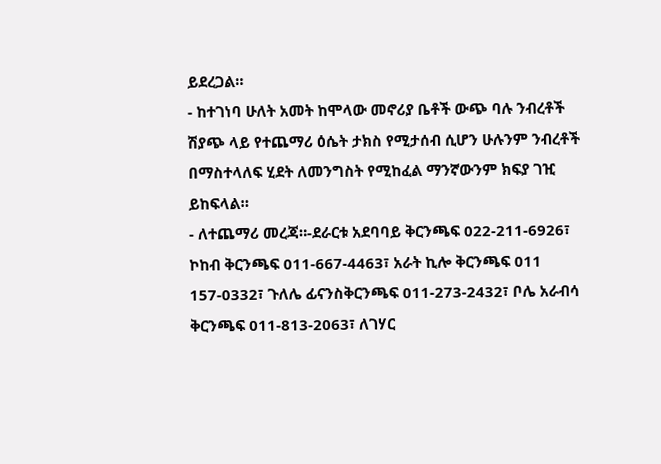ይደረጋል።
- ከተገነባ ሁለት አመት ከሞላው መኖሪያ ቤቶች ውጭ ባሉ ንብረቶች ሽያጭ ላይ የተጨማሪ ዕሴት ታክስ የሚታሰብ ሲሆን ሁሉንም ንብረቶች በማስተላለፍ ሂደት ለመንግስት የሚከፈል ማንኛውንም ክፍያ ገዢ ይከፍላል።
- ለተጨማሪ መረጃ።-ደራርቱ አደባባይ ቅርንጫፍ 022-211-6926፣ ኮከብ ቅርንጫፍ 011-667-4463፣ አራት ኪሎ ቅርንጫፍ 011 157-0332፣ ጉለሌ ፊናንስቅርንጫፍ 011-273-2432፣ ቦሌ አራብሳ ቅርንጫፍ 011-813-2063፣ ለገሃር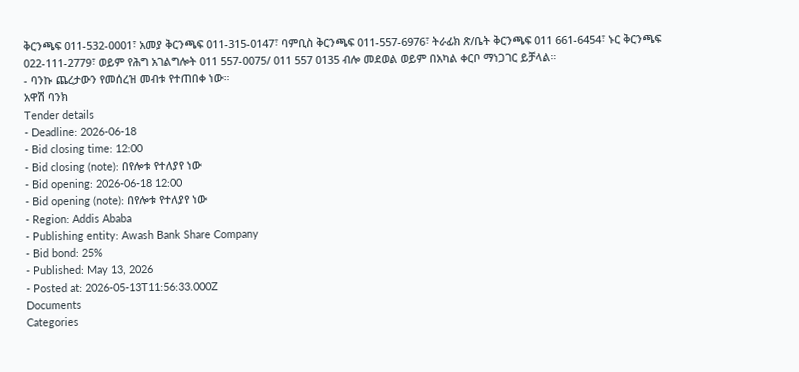ቅርንጫፍ 011-532-0001፣ አመያ ቅርንጫፍ 011-315-0147፣ ባምቢስ ቅርንጫፍ 011-557-6976፣ ትራፊክ ጽ/ቤት ቅርንጫፍ 011 661-6454፣ ኑር ቅርንጫፍ 022-111-2779፣ ወይም የሕግ አገልግሎት 011 557-0075/ 011 557 0135 ብሎ መደወል ወይም በአካል ቀርቦ ማነጋገር ይቻላል።
- ባንኩ ጨረታውን የመሰረዝ መብቱ የተጠበቀ ነው።
አዋሽ ባንክ
Tender details
- Deadline: 2026-06-18
- Bid closing time: 12:00
- Bid closing (note): በየሎቱ የተለያየ ነው
- Bid opening: 2026-06-18 12:00
- Bid opening (note): በየሎቱ የተለያየ ነው
- Region: Addis Ababa
- Publishing entity: Awash Bank Share Company
- Bid bond: 25%
- Published: May 13, 2026
- Posted at: 2026-05-13T11:56:33.000Z
Documents
Categories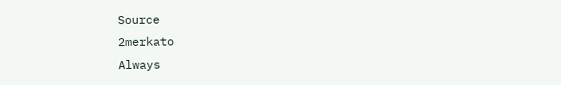Source
2merkato
Always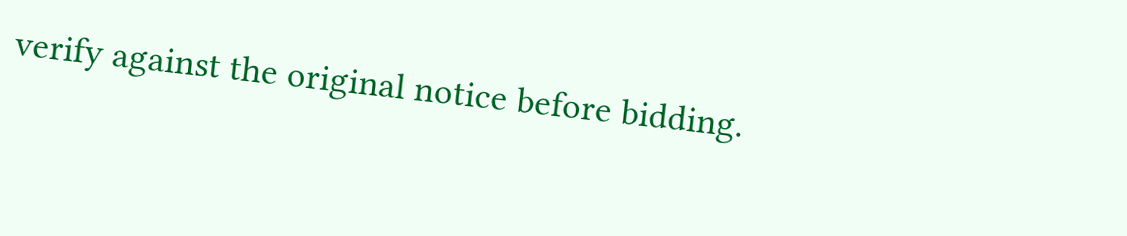verify against the original notice before bidding.